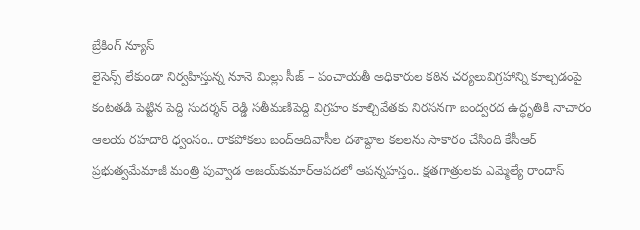బ్రేకింగ్ న్యూస్
లైసెన్స్ లేకుండా నిర్వహిస్తున్న నూనె మిల్లు సీజ్ – పంచాయతీ అధికారుల కఠిన చర్యలువిగ్రహాన్ని కూల్చడంపై కంటతడి పెట్టిన పెద్ది సుదర్శన్ రెడ్డి సతీమణిపెద్ది విగ్రహం కూల్చివేతకు నిరసనగా బంద్వరద ఉద్ధృతికి నాచారం ఆలయ రహదారి ధ్వంసం.. రాకపోకలు బంద్ఆదివాసీల దశాబ్దాల కలలను సాకారం చేసింది కేసీఆర్‌ ప్రభుత్వమేమాజీ మంత్రి పువ్వాడ అజయ్‌కుమార్ఆపదలో ఆపన్నహస్తం.. క్షతగాత్రులకు ఎమ్మెల్యే రాందాస్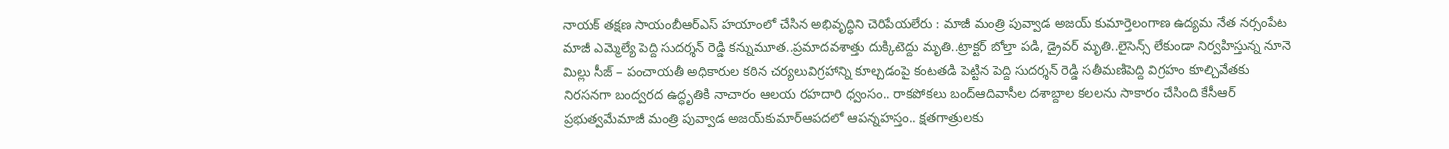నాయక్ తక్షణ సాయంబీఆర్ఎస్ హయాంలో చేసిన అభివృద్ధిని చెరిపేయలేరు : మాజీ మంత్రి పువ్వాడ అజయ్ కుమార్తెలంగాణ ఉద్యమ నేత నర్సంపేట మాజీ ఎమ్మెల్యే పెద్ది సుదర్శన్ రెడ్డి కన్నుమూత..ప్రమాదవశాత్తు దుక్కిటెద్దు మృతి..ట్రాక్టర్ బోల్తా పడి, డ్రైవర్ మృతి..లైసెన్స్ లేకుండా నిర్వహిస్తున్న నూనె మిల్లు సీజ్ – పంచాయతీ అధికారుల కఠిన చర్యలువిగ్రహాన్ని కూల్చడంపై కంటతడి పెట్టిన పెద్ది సుదర్శన్ రెడ్డి సతీమణిపెద్ది విగ్రహం కూల్చివేతకు నిరసనగా బంద్వరద ఉద్ధృతికి నాచారం ఆలయ రహదారి ధ్వంసం.. రాకపోకలు బంద్ఆదివాసీల దశాబ్దాల కలలను సాకారం చేసింది కేసీఆర్‌ ప్రభుత్వమేమాజీ మంత్రి పువ్వాడ అజయ్‌కుమార్ఆపదలో ఆపన్నహస్తం.. క్షతగాత్రులకు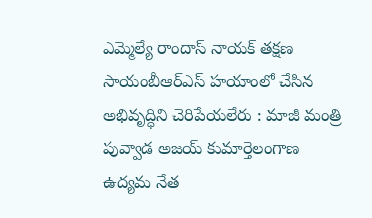ఎమ్మెల్యే రాందాస్ నాయక్ తక్షణ సాయంబీఆర్ఎస్ హయాంలో చేసిన అభివృద్ధిని చెరిపేయలేరు : మాజీ మంత్రి పువ్వాడ అజయ్ కుమార్తెలంగాణ ఉద్యమ నేత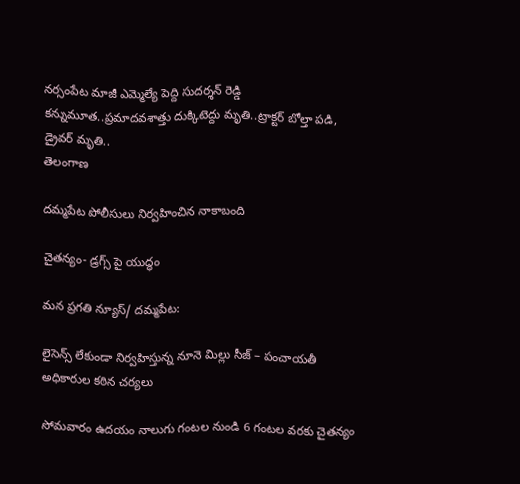నర్సంపేట మాజీ ఎమ్మెల్యే పెద్ది సుదర్శన్ రెడ్డి కన్నుమూత..ప్రమాదవశాత్తు దుక్కిటెద్దు మృతి..ట్రాక్టర్ బోల్తా పడి, డ్రైవర్ మృతి..
తెలంగాణ

దమ్మపేట పోలీసులు నిర్వహించిన నాకాబంది

చైతన్యం- డ్రగ్స్ పై యుద్ధం

మన ప్రగతి న్యూస్/ దమ్మపేట:

లైసెన్స్ లేకుండా నిర్వహిస్తున్న నూనె మిల్లు సీజ్ – పంచాయతీ అధికారుల కఠిన చర్యలు

సోమవారం ఉదయం నాలుగు గంటల నుండి 6 గంటల వరకు చైతన్యం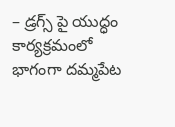– డ్రగ్స్ పై యుద్ధం కార్యక్రమంలో భాగంగా దమ్మపేట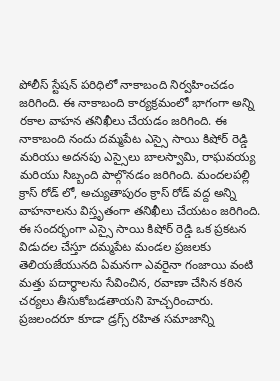పోలీస్ స్టేషన్ పరిధిలో నాకాబంది నిర్వహించడం జరిగింది. ఈ నాకాబంది కార్యక్రమంలో భాగంగా అన్ని రకాల వాహన తనిఖీలు చేయడం జరిగింది. ఈ నాకాబంది నందు దమ్మపేట ఎస్సై సాయి కిషోర్ రెడ్డి మరియు అదనపు ఎస్సైలు బాలస్వామి, రాఘవయ్య మరియు సిబ్బంది పాల్గొనడం జరిగింది. మందలపల్లి క్రాస్ రోడ్ లో, అచ్యుతాపురం క్రాస్ రోడ్ వద్ద అన్ని వాహనాలను విస్తృతంగా తనిఖీలు చేయటం జరిగింది. ఈ సందర్భంగా ఎస్సై సాయి కిషోర్ రెడ్డి ఒక ప్రకటన విడుదల చేస్తూ దమ్మపేట మండల ప్రజలకు తెలియజేయునది ఏమనగా ఎవరైనా గంజాయి వంటి మత్తు పదార్థాలను సేవించిన, రవాణా చేసిన కఠిన చర్యలు తీసుకోబడతాయని హెచ్చరించారు. ప్రజలందరూ కూడా డ్రగ్స్ రహిత సమాజాన్ని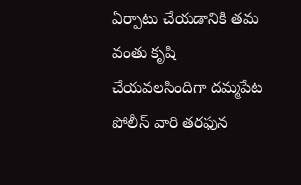ఏర్పాటు చేయడానికి తమ వంతు కృషి చేయవలసిందిగా దమ్మపేట పోలీస్ వారి తరఫున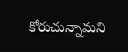కోరుచున్నామని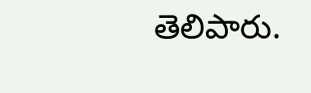తెలిపారు.